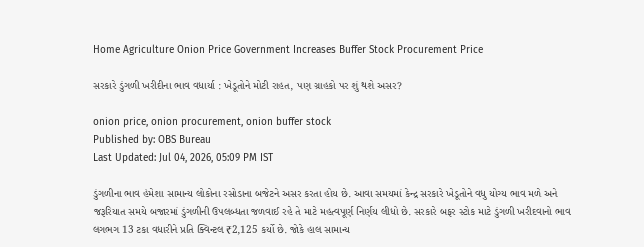Home Agriculture Onion Price Government Increases Buffer Stock Procurement Price

સરકારે ડુંગળી ખરીદીના ભાવ વધાર્યા : ખેડૂતોને મોટી રાહત, પણ ગ્રાહકો પર શું થશે અસર?

onion price, onion procurement, onion buffer stock
Published by: OBS Bureau
Last Updated: Jul 04, 2026, 05:09 PM IST

ડુંગળીના ભાવ હંમેશા સામાન્ય લોકોના રસોડાના બજેટને અસર કરતા હોય છે. આવા સમયમાં કેન્દ્ર સરકારે ખેડૂતોને વધુ યોગ્ય ભાવ મળે અને જરૂરિયાત સમયે બજારમાં ડુંગળીની ઉપલબ્ધતા જળવાઈ રહે તે માટે મહત્વપૂર્ણ નિર્ણય લીધો છે. સરકારે બફર સ્ટોક માટે ડુંગળી ખરીદવાનો ભાવ લગભગ 13 ટકા વધારીને પ્રતિ ક્વિન્ટલ ₹2,125 કર્યો છે. જોકે હાલ સામાન્ય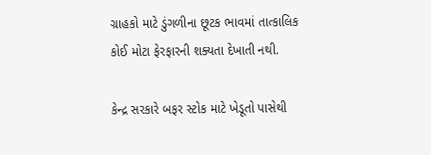ગ્રાહકો માટે ડુંગળીના છૂટક ભાવમાં તાત્કાલિક કોઈ મોટા ફેરફારની શક્યતા દેખાતી નથી.

કેન્દ્ર સરકારે બફર સ્ટોક માટે ખેડૂતો પાસેથી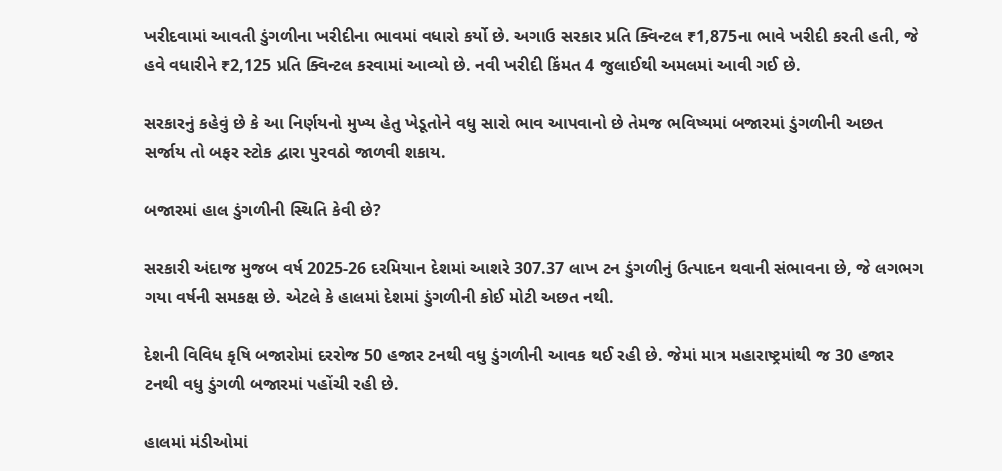ખરીદવામાં આવતી ડુંગળીના ખરીદીના ભાવમાં વધારો કર્યો છે. અગાઉ સરકાર પ્રતિ ક્વિન્ટલ ₹1,875ના ભાવે ખરીદી કરતી હતી, જે હવે વધારીને ₹2,125 પ્રતિ ક્વિન્ટલ કરવામાં આવ્યો છે. નવી ખરીદી કિંમત 4 જુલાઈથી અમલમાં આવી ગઈ છે.

સરકારનું કહેવું છે કે આ નિર્ણયનો મુખ્ય હેતુ ખેડૂતોને વધુ સારો ભાવ આપવાનો છે તેમજ ભવિષ્યમાં બજારમાં ડુંગળીની અછત સર્જાય તો બફર સ્ટોક દ્વારા પુરવઠો જાળવી શકાય.

બજારમાં હાલ ડુંગળીની સ્થિતિ કેવી છે?

સરકારી અંદાજ મુજબ વર્ષ 2025-26 દરમિયાન દેશમાં આશરે 307.37 લાખ ટન ડુંગળીનું ઉત્પાદન થવાની સંભાવના છે, જે લગભગ ગયા વર્ષની સમકક્ષ છે. એટલે કે હાલમાં દેશમાં ડુંગળીની કોઈ મોટી અછત નથી.

દેશની વિવિધ કૃષિ બજારોમાં દરરોજ 50 હજાર ટનથી વધુ ડુંગળીની આવક થઈ રહી છે. જેમાં માત્ર મહારાષ્ટ્રમાંથી જ 30 હજાર ટનથી વધુ ડુંગળી બજારમાં પહોંચી રહી છે.

હાલમાં મંડીઓમાં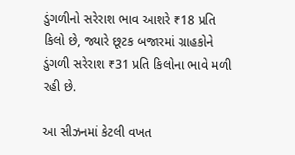ડુંગળીનો સરેરાશ ભાવ આશરે ₹18 પ્રતિ કિલો છે, જ્યારે છૂટક બજારમાં ગ્રાહકોને ડુંગળી સરેરાશ ₹31 પ્રતિ કિલોના ભાવે મળી રહી છે.

આ સીઝનમાં કેટલી વખત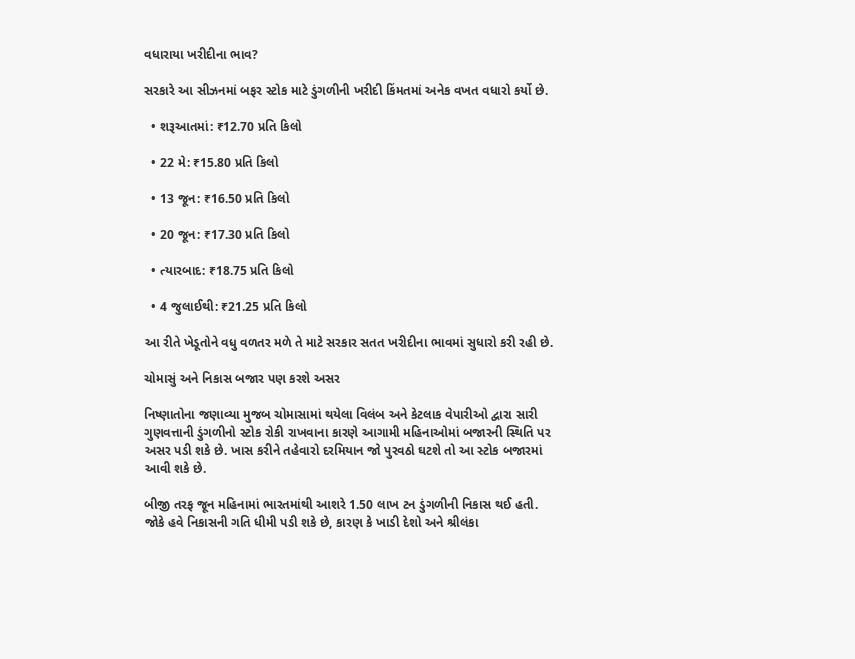વધારાયા ખરીદીના ભાવ?

સરકારે આ સીઝનમાં બફર સ્ટોક માટે ડુંગળીની ખરીદી કિંમતમાં અનેક વખત વધારો કર્યો છે.

  • શરૂઆતમાં: ₹12.70 પ્રતિ કિલો

  • 22 મે: ₹15.80 પ્રતિ કિલો

  • 13 જૂન: ₹16.50 પ્રતિ કિલો

  • 20 જૂન: ₹17.30 પ્રતિ કિલો

  • ત્યારબાદ: ₹18.75 પ્રતિ કિલો

  • 4 જુલાઈથી: ₹21.25 પ્રતિ કિલો

આ રીતે ખેડૂતોને વધુ વળતર મળે તે માટે સરકાર સતત ખરીદીના ભાવમાં સુધારો કરી રહી છે.

ચોમાસું અને નિકાસ બજાર પણ કરશે અસર

નિષ્ણાતોના જણાવ્યા મુજબ ચોમાસામાં થયેલા વિલંબ અને કેટલાક વેપારીઓ દ્વારા સારી ગુણવત્તાની ડુંગળીનો સ્ટોક રોકી રાખવાના કારણે આગામી મહિનાઓમાં બજારની સ્થિતિ પર અસર પડી શકે છે. ખાસ કરીને તહેવારો દરમિયાન જો પુરવઠો ઘટશે તો આ સ્ટોક બજારમાં આવી શકે છે.

બીજી તરફ જૂન મહિનામાં ભારતમાંથી આશરે 1.50 લાખ ટન ડુંગળીની નિકાસ થઈ હતી. જોકે હવે નિકાસની ગતિ ધીમી પડી શકે છે, કારણ કે ખાડી દેશો અને શ્રીલંકા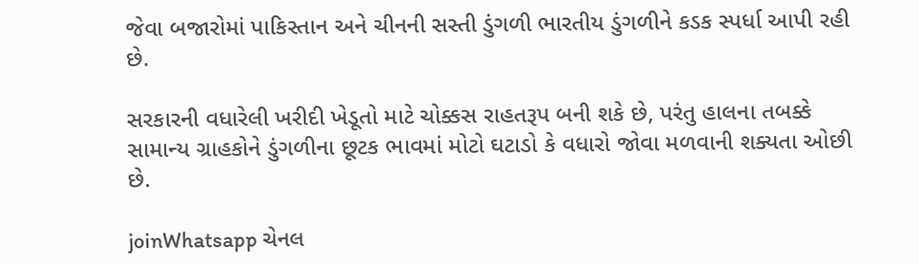જેવા બજારોમાં પાકિસ્તાન અને ચીનની સસ્તી ડુંગળી ભારતીય ડુંગળીને કડક સ્પર્ધા આપી રહી છે.

સરકારની વધારેલી ખરીદી ખેડૂતો માટે ચોક્કસ રાહતરૂપ બની શકે છે, પરંતુ હાલના તબક્કે સામાન્ય ગ્રાહકોને ડુંગળીના છૂટક ભાવમાં મોટો ઘટાડો કે વધારો જોવા મળવાની શક્યતા ઓછી છે.

joinWhatsapp ચેનલ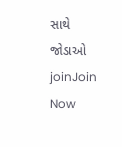સાથે જોડાઓ
joinJoin Now